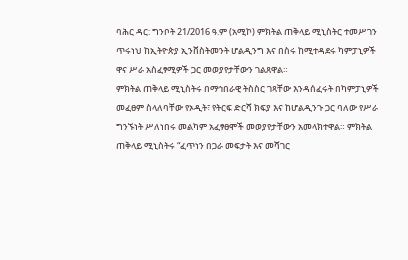ባሕር ዳር: ግንቦት 21/2016 ዓ.ም (አሚኮ) ምክትል ጠቅላይ ሚኒስትር ተመሥገን ጥሩነህ ከኢትዮጵያ ኢንቨስትመንት ሆልዲንግ እና በስሩ ከሚተዳደሩ ካምፓኒዎች ዋና ሥራ አስፈፃሚዎች ጋር መወያየታቸውን ገልጸዋል።
ምክትል ጠቅላይ ሚኒስትሩ በማኅበራዊ ትስስር ገጻቸው እንዳሰፈሩት በካምፓኒዎች መፈፀም ስላለባቸው የኦዲት፣ የትርፍ ድርሻ ክፍያ እና ከሆልዲንጉ ጋር ባለው የሥራ ግንኙነት ሥለነበሩ መልካም አፈፃፀሞች መወያየታቸውን አመላክተዋል። ምክትል ጠቅላይ ሚኒስትሩ “ፈጥነን በጋራ መፍታት እና መሻገር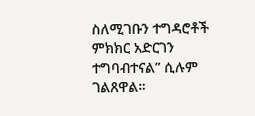ስለሚገቡን ተግዳሮቶች ምክክር አድርገን ተግባብተናል” ሲሉም ገልጸዋል።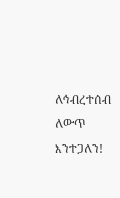ለኅብረተሰብ ለውጥ እንተጋለን!